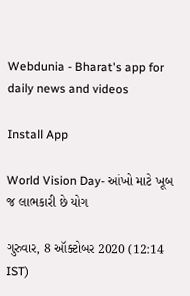Webdunia - Bharat's app for daily news and videos

Install App

World Vision Day- આંખો માટે ખૂબ જ લાભકારી છે યોગ

ગુરુવાર, 8 ઑક્ટોબર 2020 (12:14 IST)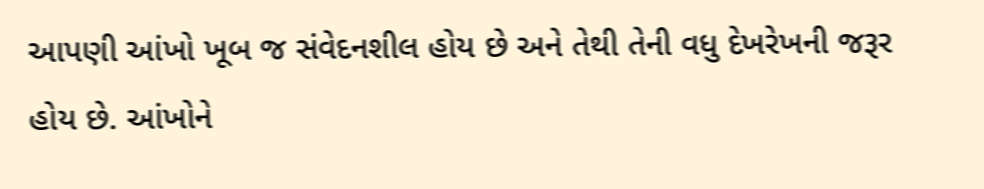આપણી આંખો ખૂબ જ સંવેદનશીલ હોય છે અને તેથી તેની વધુ દેખરેખની જરૂર હોય છે. આંખોને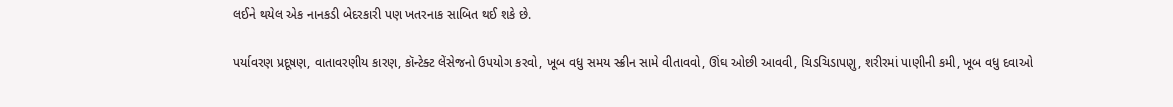લઈને થયેલ એક નાનકડી બેદરકારી પણ ખતરનાક સાબિત થઈ શકે છે.

પર્યાવરણ પ્રદૂષણ, વાતાવરણીય કારણ, કૉન્ટેક્ટ લેંસેજનો ઉપયોગ કરવો, ખૂબ વધુ સમય સ્ક્રીન સામે વીતાવવો, ઊંઘ ઓછી આવવી, ચિડચિડાપણુ, શરીરમાં પાણીની કમી, ખૂબ વધુ દવાઓ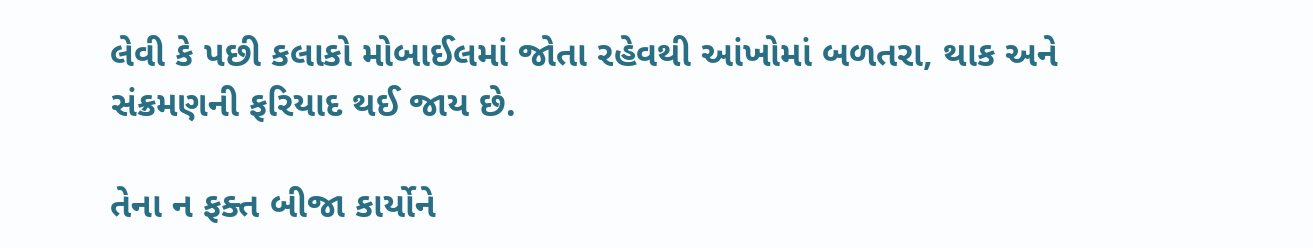લેવી કે પછી કલાકો મોબાઈલમાં જોતા રહેવથી આંખોમાં બળતરા, થાક અને સંક્રમણની ફરિયાદ થઈ જાય છે.

તેના ન ફક્ત બીજા કાર્યોને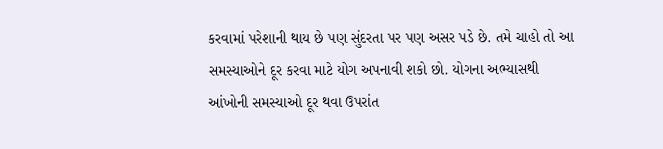કરવામાં પરેશાની થાય છે પણ સુંદરતા પર પણ અસર પડે છે. તમે ચાહો તો આ સમસ્યાઓને દૂર કરવા માટે યોગ અપનાવી શકો છો. યોગના અભ્યાસથી આંખોની સમસ્યાઓ દૂર થવા ઉપરાંત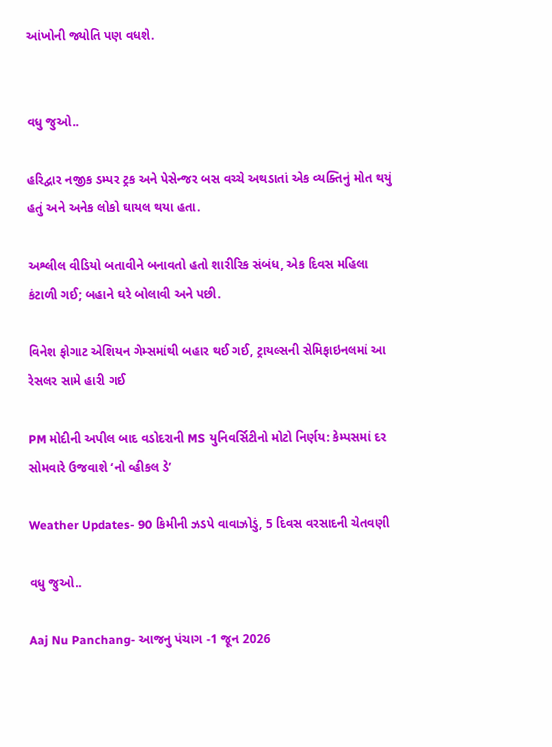આંખોની જ્યોતિ પણ વધશે.


વધુ જુઓ..

હરિદ્વાર નજીક ડમ્પર ટ્રક અને પેસેન્જર બસ વચ્ચે અથડાતાં એક વ્યક્તિનું મોત થયું હતું અને અનેક લોકો ઘાયલ થયા હતા.

અશ્લીલ વીડિયો બતાવીને બનાવતો હતો શારીરિક સંબંધ, એક દિવસ મહિલા કંટાળી ગઈ; બહાને ઘરે બોલાવી અને પછી.

વિનેશ ફોગાટ એશિયન ગેમ્સમાંથી બહાર થઈ ગઈ, ટ્રાયલ્સની સેમિફાઇનલમાં આ રેસલર સામે હારી ગઈ

PM મોદીની અપીલ બાદ વડોદરાની MS યુનિવર્સિટીનો મોટો નિર્ણય: કેમ્પસમાં દર સોમવારે ઉજવાશે ‘નો વ્હીકલ ડે’

Weather Updates- 90 કિમીની ઝડપે વાવાઝોડું, 5 દિવસ વરસાદની ચેતવણી

વધુ જુઓ..

Aaj Nu Panchang- આજનુ પંચાગ -1 જૂન 2026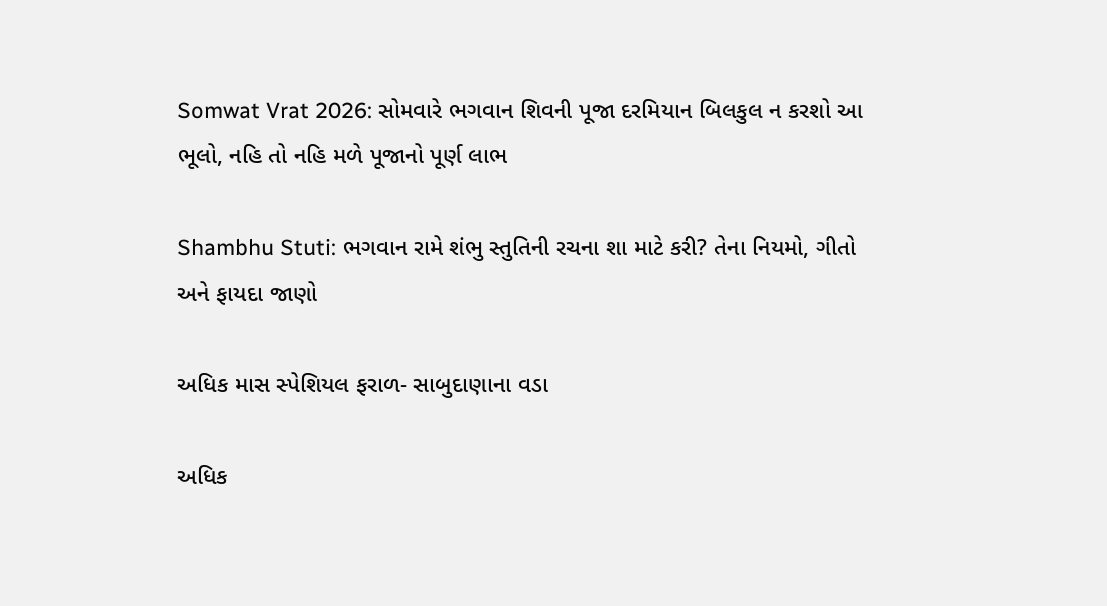Somwat Vrat 2026: સોમવારે ભગવાન શિવની પૂજા દરમિયાન બિલકુલ ન કરશો આ ભૂલો, નહિ તો નહિ મળે પૂજાનો પૂર્ણ લાભ

Shambhu Stuti: ભગવાન રામે શંભુ સ્તુતિની રચના શા માટે કરી? તેના નિયમો, ગીતો અને ફાયદા જાણો

અધિક માસ સ્પેશિયલ ફરાળ- સાબુદાણાના વડા

અધિક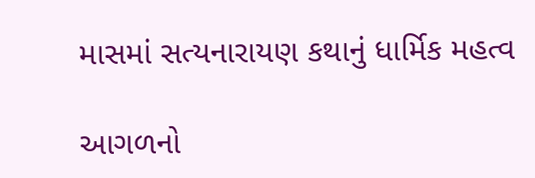માસમાં સત્યનારાયણ કથાનું ધાર્મિક મહત્વ

આગળનો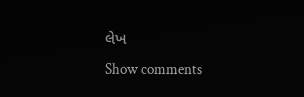લેખ
Show comments